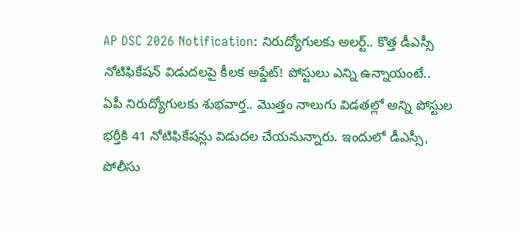AP DSC 2026 Notification: నిరుద్యోగులకు అలర్ట్.. కొత్త డీఎస్సీ నోటిఫికేషన్ విడుదలపై కీలక అప్డేట్! పోస్టులు ఎన్ని ఉన్నాయంటే..
ఏపీ నిరుద్యోగులకు శుభవార్త.. మొత్తం నాలుగు విడతల్లో అన్ని పోస్టుల భర్తీకి 41 నోటిఫికేషన్లు విడుదల చేయనున్నారు. ఇందులో డీఎస్సీ, పోలీసు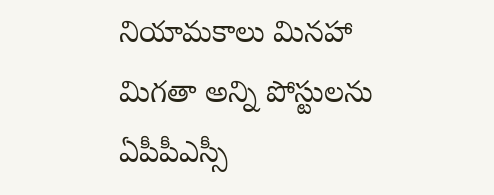నియామకాలు మినహా మిగతా అన్ని పోస్టులను ఏపీపీఎస్సీ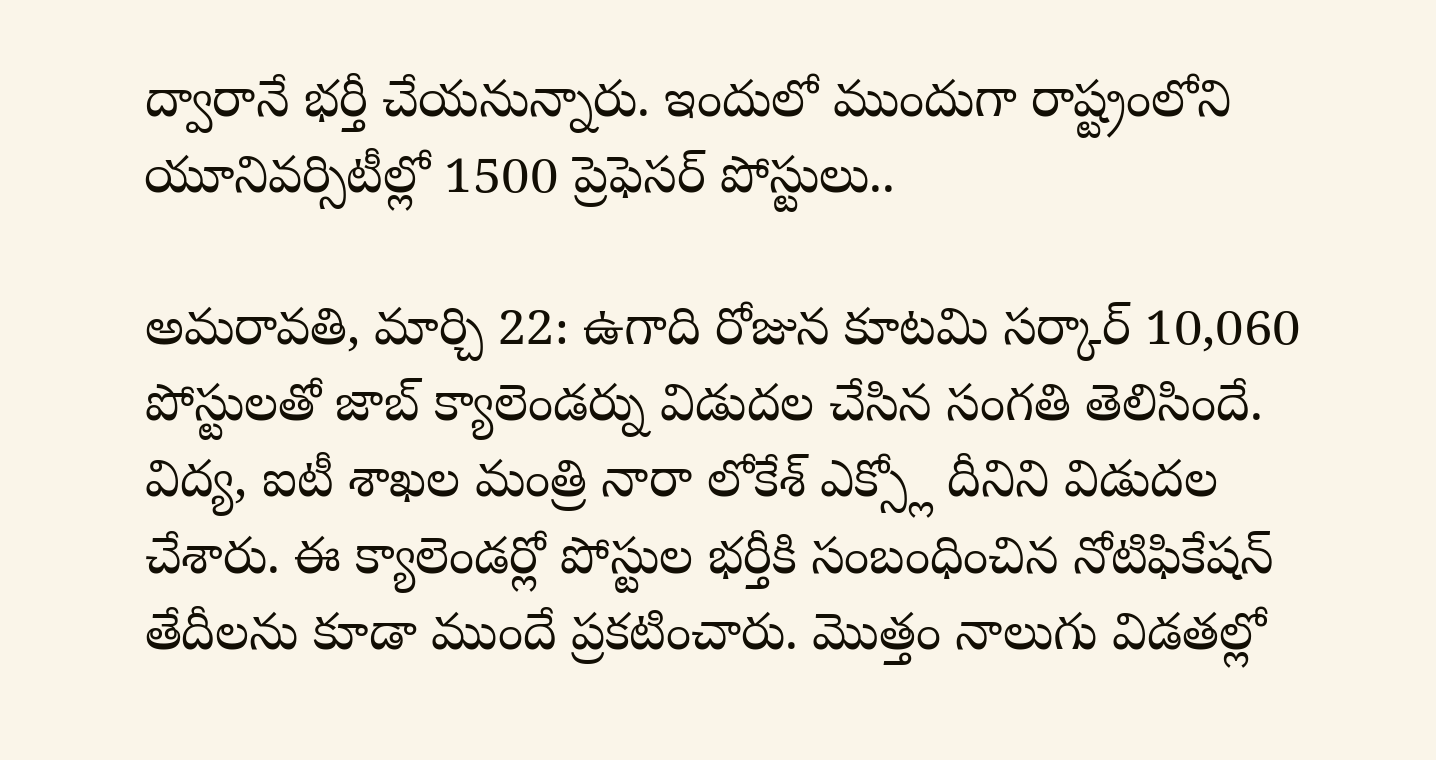ద్వారానే భర్తీ చేయనున్నారు. ఇందులో ముందుగా రాష్ట్రంలోని యూనివర్సిటీల్లో 1500 ప్రెఫెసర్ పోస్టులు..

అమరావతి, మార్చి 22: ఉగాది రోజున కూటమి సర్కార్ 10,060 పోస్టులతో జాబ్ క్యాలెండర్ను విడుదల చేసిన సంగతి తెలిసిందే. విద్య, ఐటీ శాఖల మంత్రి నారా లోకేశ్ ఎక్స్లో దీనిని విడుదల చేశారు. ఈ క్యాలెండర్లో పోస్టుల భర్తీకి సంబంధించిన నోటిఫికేషన్ తేదీలను కూడా ముందే ప్రకటించారు. మొత్తం నాలుగు విడతల్లో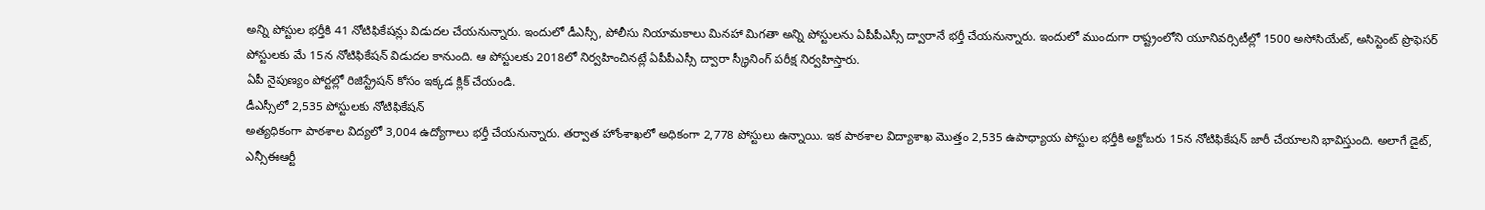అన్ని పోస్టుల భర్తీకి 41 నోటిఫికేషన్లు విడుదల చేయనున్నారు. ఇందులో డీఎస్సీ, పోలీసు నియామకాలు మినహా మిగతా అన్ని పోస్టులను ఏపీపీఎస్సీ ద్వారానే భర్తీ చేయనున్నారు. ఇందులో ముందుగా రాష్ట్రంలోని యూనివర్సిటీల్లో 1500 అసోసియేట్, అసిస్టెంట్ ప్రొఫెసర్ పోస్టులకు మే 15న నోటిఫికేషన్ విడుదల కానుంది. ఆ పోస్టులకు 2018లో నిర్వహించినట్లే ఏపీపీఎస్సీ ద్వారా స్క్రీనింగ్ పరీక్ష నిర్వహిస్తారు.
ఏపీ నైపుణ్యం పోర్టల్లో రిజిస్ట్రేషన్ కోసం ఇక్కడ క్లిక్ చేయండి.
డీఎస్సీలో 2,535 పోస్టులకు నోటిఫికేషన్
అత్యధికంగా పాఠశాల విద్యలో 3,004 ఉద్యోగాలు భర్తీ చేయనున్నారు. తర్వాత హోంశాఖలో అధికంగా 2,778 పోస్టులు ఉన్నాయి. ఇక పాఠశాల విద్యాశాఖ మొత్తం 2,535 ఉపాధ్యాయ పోస్టుల భర్తీకి అక్టోబరు 15న నోటిఫికేషన్ జారీ చేయాలని భావిస్తుంది. అలాగే డైట్, ఎన్సీఈఆర్టీ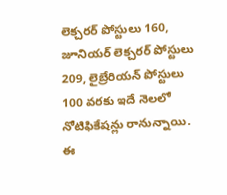లెక్చరర్ పోస్టులు 160, జూనియర్ లెక్చరర్ పోస్టులు 209, లైబ్రేరియన్ పోస్టులు 100 వరకు ఇదే నెలలో నోటిఫికేషన్లు రానున్నాయి. ఈ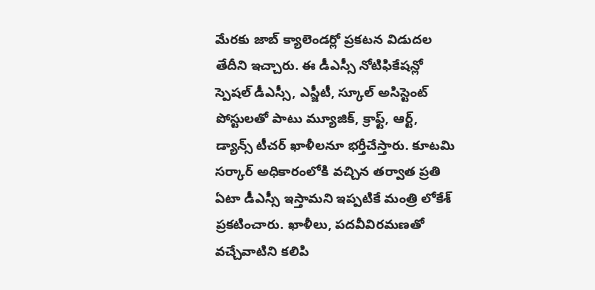మేరకు జాబ్ క్యాలెండర్లో ప్రకటన విడుదల తేదీని ఇచ్చారు. ఈ డీఎస్సీ నోటిఫికేషన్లో స్పెషల్ డీఎస్సీ, ఎస్జీటీ, స్కూల్ అసిస్టెంట్ పోస్టులతో పాటు మ్యూజిక్, క్రాఫ్ట్, ఆర్ట్, డ్యాన్స్ టీచర్ ఖాళీలనూ భర్తీచేస్తారు. కూటమి సర్కార్ అధికారంలోకి వచ్చిన తర్వాత ప్రతి ఏటా డీఎస్సీ ఇస్తామని ఇప్పటికే మంత్రి లోకేశ్ ప్రకటించారు. ఖాళీలు, పదవీవిరమణతో వచ్చేవాటిని కలిపి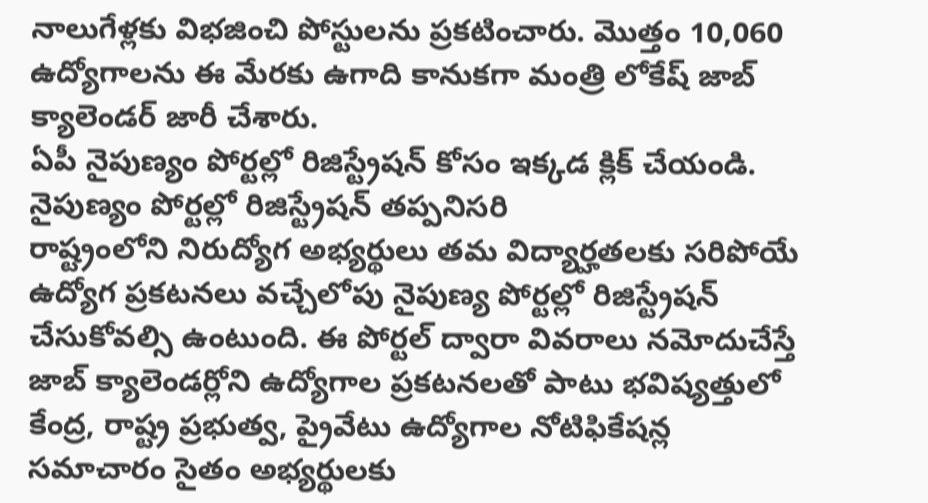నాలుగేళ్లకు విభజించి పోస్టులను ప్రకటించారు. మొత్తం 10,060 ఉద్యోగాలను ఈ మేరకు ఉగాది కానుకగా మంత్రి లోకేష్ జాబ్ క్యాలెండర్ జారీ చేశారు.
ఏపీ నైపుణ్యం పోర్టల్లో రిజిస్ట్రేషన్ కోసం ఇక్కడ క్లిక్ చేయండి.
నైపుణ్యం పోర్టల్లో రిజిస్ట్రేషన్ తప్పనిసరి
రాష్ట్రంలోని నిరుద్యోగ అభ్యర్థులు తమ విద్యార్హతలకు సరిపోయే ఉద్యోగ ప్రకటనలు వచ్చేలోపు నైపుణ్య పోర్టల్లో రిజిస్ట్రేషన్ చేసుకోవల్సి ఉంటుంది. ఈ పోర్టల్ ద్వారా వివరాలు నమోదుచేస్తే జాబ్ క్యాలెండర్లోని ఉద్యోగాల ప్రకటనలతో పాటు భవిష్యత్తులో కేంద్ర, రాష్ట్ర ప్రభుత్వ, ప్రైవేటు ఉద్యోగాల నోటిఫికేషన్ల సమాచారం సైతం అభ్యర్థులకు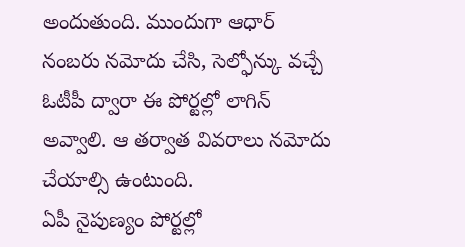అందుతుంది. ముందుగా ఆధార్ నంబరు నమోదు చేసి, సెల్ఫోన్కు వచ్చే ఓటీపీ ద్వారా ఈ పోర్టల్లో లాగిన్ అవ్వాలి. ఆ తర్వాత వివరాలు నమోదు చేయాల్సి ఉంటుంది.
ఏపీ నైపుణ్యం పోర్టల్లో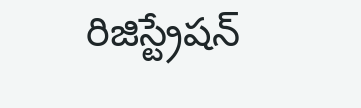రిజిస్ట్రేషన్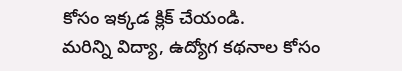కోసం ఇక్కడ క్లిక్ చేయండి.
మరిన్ని విద్యా, ఉద్యోగ కథనాల కోసం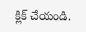క్లిక్ చేయండి.